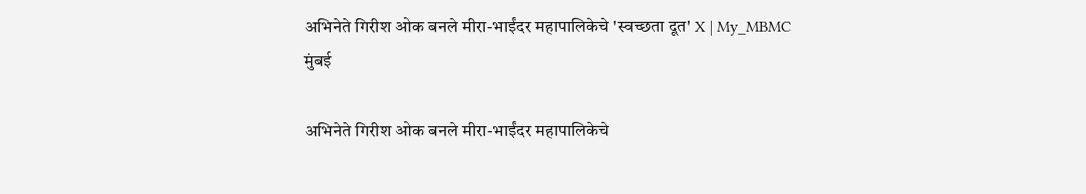अभिनेते गिरीश ओक बनले मीरा-भाईंदर महापालिकेचे 'स्वच्छता दूत' X | My_MBMC
मुंबई

अभिनेते गिरीश ओक बनले मीरा-भाईंदर महापालिकेचे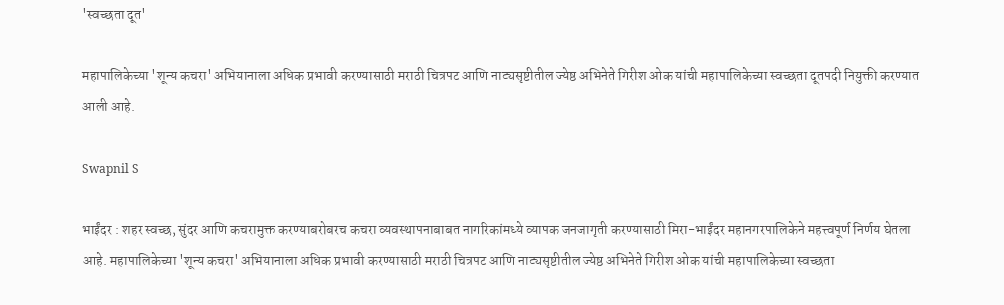'स्वच्छता दूत'

महापालिकेच्या 'शून्य कचरा' अभियानाला अधिक प्रभावी करण्यासाठी मराठी चित्रपट आणि नाट्यसृष्टीतील ज्येष्ठ अभिनेते गिरीश ओक यांची महापालिकेच्या स्वच्छता दूतपदी नियुक्ती करण्यात आली आहे.

Swapnil S

भाईंदर : शहर स्वच्छ, सुंदर आणि कचरामुक्त करण्याबरोबरच कचरा व्यवस्थापनाबाबत नागरिकांमध्ये व्यापक जनजागृती करण्यासाठी मिरा-भाईंदर महानगरपालिकेने महत्त्वपूर्ण निर्णय घेतला आहे. महापालिकेच्या 'शून्य कचरा' अभियानाला अधिक प्रभावी करण्यासाठी मराठी चित्रपट आणि नाट्यसृष्टीतील ज्येष्ठ अभिनेते गिरीश ओक यांची महापालिकेच्या स्वच्छता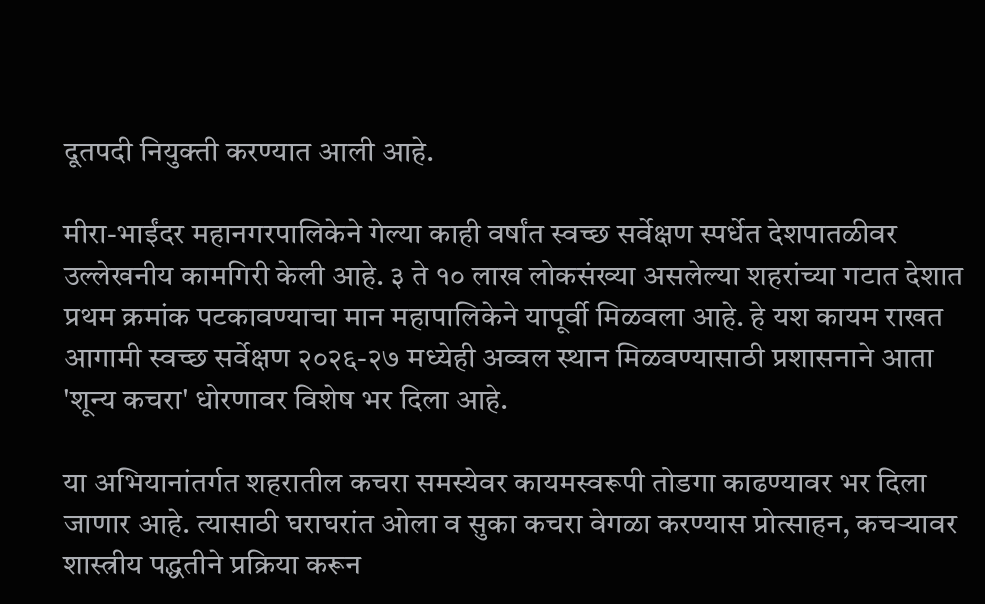दूतपदी नियुक्ती करण्यात आली आहे.

मीरा-भाईंदर महानगरपालिकेने गेल्या काही वर्षांत स्वच्छ सर्वेक्षण स्पर्धेत देशपातळीवर उल्लेखनीय कामगिरी केली आहे. ३ ते १० लाख लोकसंख्या असलेल्या शहरांच्या गटात देशात प्रथम क्रमांक पटकावण्याचा मान महापालिकेने यापूर्वी मिळवला आहे. हे यश कायम राखत आगामी स्वच्छ सर्वेक्षण २०२६-२७ मध्येही अव्वल स्थान मिळवण्यासाठी प्रशासनाने आता 'शून्य कचरा' धोरणावर विशेष भर दिला आहे.

या अभियानांतर्गत शहरातील कचरा समस्येवर कायमस्वरूपी तोडगा काढण्यावर भर दिला जाणार आहे. त्यासाठी घराघरांत ओला व सुका कचरा वेगळा करण्यास प्रोत्साहन, कचऱ्यावर शास्त्रीय पद्धतीने प्रक्रिया करून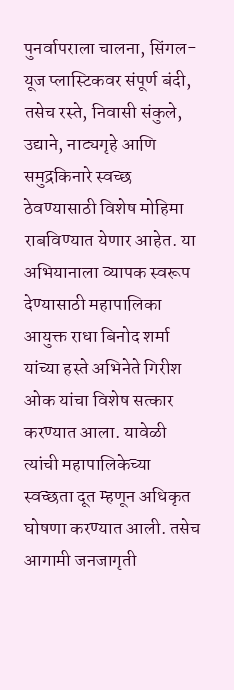पुनर्वापराला चालना, सिंगल-यूज प्लास्टिकवर संपूर्ण बंदी, तसेच रस्ते, निवासी संकुले, उद्याने, नाट्यगृहे आणि समुद्रकिनारे स्वच्छ ठेवण्यासाठी विशेष मोहिमा राबविण्यात येणार आहेत. या अभियानाला व्यापक स्वरूप देण्यासाठी महापालिका आयुक्त राधा बिनोद शर्मा यांच्या हस्ते अभिनेते गिरीश ओक यांचा विशेष सत्कार करण्यात आला. यावेळी त्यांची महापालिकेच्या स्वच्छता दूत म्हणून अधिकृत घोषणा करण्यात आली. तसेच आगामी जनजागृती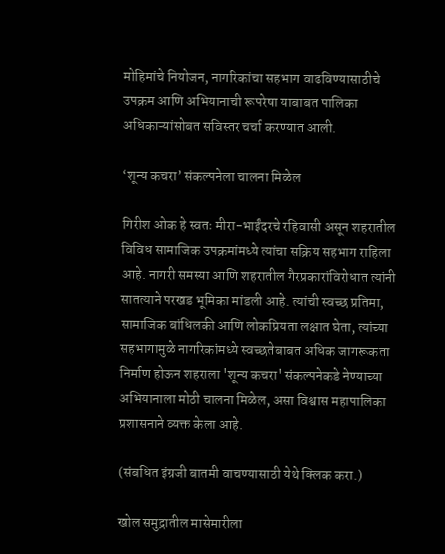मोहिमांचे नियोजन, नागरिकांचा सहभाग वाढविण्यासाठीचे उपक्रम आणि अभियानाची रूपरेषा याबाबत पालिका अधिकाऱ्यांसोबत सविस्तर चर्चा करण्यात आली.

‘शून्य कचरा’ संकल्पनेला चालना मिळेल

गिरीश ओक हे स्वतः मीरा-भाईंदरचे रहिवासी असून शहरातील विविध सामाजिक उपक्रमांमध्ये त्यांचा सक्रिय सहभाग राहिला आहे. नागरी समस्या आणि शहरातील गैरप्रकारांविरोधात त्यांनी सातत्याने परखड भूमिका मांडली आहे. त्यांची स्वच्छ प्रतिमा, सामाजिक बांधिलकी आणि लोकप्रियता लक्षात घेता, त्यांच्या सहभागामुळे नागरिकांमध्ये स्वच्छतेबाबत अधिक जागरूकता निर्माण होऊन शहराला 'शून्य कचरा' संकल्पनेकडे नेण्याच्या अभियानाला मोठी चालना मिळेल, असा विश्वास महापालिका प्रशासनाने व्यक्त केला आहे.

(संबधित इंग्रजी बातमी वाचण्यासाठी येथे क्लिक करा.)

खोल समुद्रातील मासेमारीला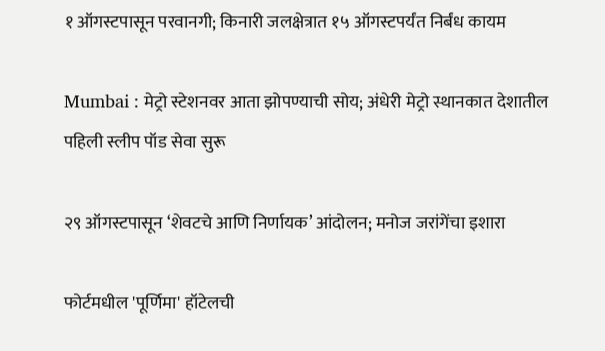१ ऑगस्टपासून परवानगी; किनारी जलक्षेत्रात १५ ऑगस्टपर्यंत निर्बंध कायम

Mumbai : मेट्रो स्टेशनवर आता झोपण्याची सोय; अंधेरी मेट्रो स्थानकात देशातील पहिली स्लीप पॉड सेवा सुरू

२९ ऑगस्टपासून ‘शेवटचे आणि निर्णायक’ आंदोलन; मनोज जरांगेंचा इशारा

फोर्टमधील 'पूर्णिमा' हॉटेलची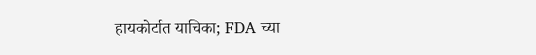हायकोर्टात याचिका; FDA च्या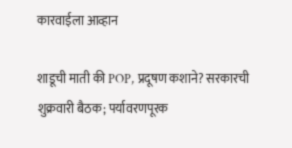कारवाईला आव्हान

शाडूची माती की POP, प्रदूषण कशाने? सरकारची शुक्रवारी बैठक; पर्यावरणपूरक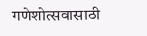गणेशोत्सवासाठी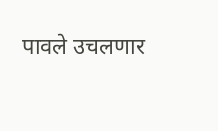पावले उचलणार